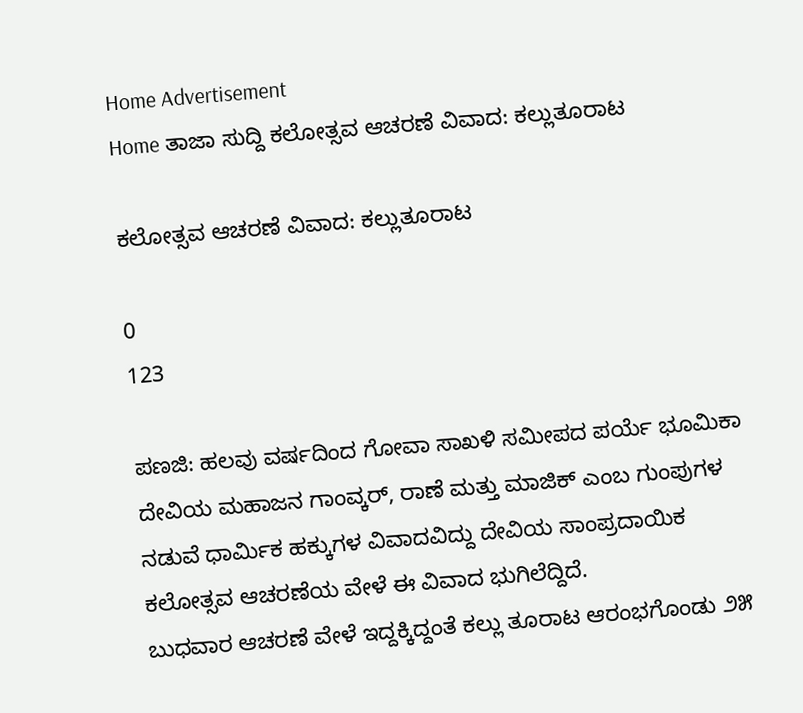Home Advertisement
Home ತಾಜಾ ಸುದ್ದಿ ಕಲೋತ್ಸವ ಆಚರಣೆ ವಿವಾದ: ಕಲ್ಲುತೂರಾಟ

ಕಲೋತ್ಸವ ಆಚರಣೆ ವಿವಾದ: ಕಲ್ಲುತೂರಾಟ

0
123

ಪಣಜಿ: ಹಲವು ವರ್ಷದಿಂದ ಗೋವಾ ಸಾಖಳಿ ಸಮೀಪದ ಪರ್ಯೆ ಭೂಮಿಕಾ ದೇವಿಯ ಮಹಾಜನ ಗಾಂವ್ಕರ್, ರಾಣೆ ಮತ್ತು ಮಾಜಿಕ್ ಎಂಬ ಗುಂಪುಗಳ ನಡುವೆ ಧಾರ್ಮಿಕ ಹಕ್ಕುಗಳ ವಿವಾದವಿದ್ದು ದೇವಿಯ ಸಾಂಪ್ರದಾಯಿಕ ಕಲೋತ್ಸವ ಆಚರಣೆಯ ವೇಳೆ ಈ ವಿವಾದ ಭುಗಿಲೆದ್ದಿದೆ.
ಬುಧವಾರ ಆಚರಣೆ ವೇಳೆ ಇದ್ದಕ್ಕಿದ್ದಂತೆ ಕಲ್ಲು ತೂರಾಟ ಆರಂಭಗೊಂಡು ೨೫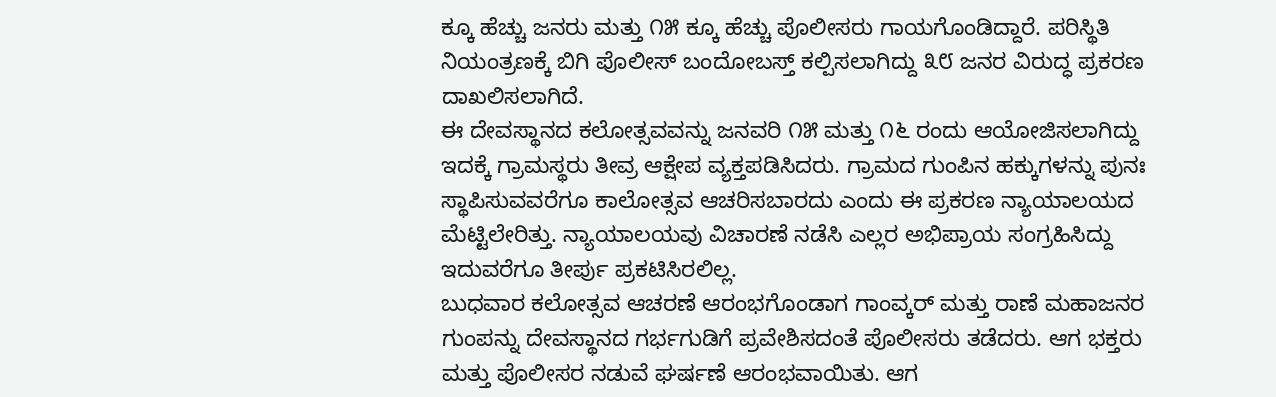ಕ್ಕೂ ಹೆಚ್ಚು ಜನರು ಮತ್ತು ೧೫ ಕ್ಕೂ ಹೆಚ್ಚು ಪೊಲೀಸರು ಗಾಯಗೊಂಡಿದ್ದಾರೆ. ಪರಿಸ್ಥಿತಿ ನಿಯಂತ್ರಣಕ್ಕೆ ಬಿಗಿ ಪೊಲೀಸ್ ಬಂದೋಬಸ್ತ್ ಕಲ್ಪಿಸಲಾಗಿದ್ದು ೩೮ ಜನರ ವಿರುದ್ಧ ಪ್ರಕರಣ ದಾಖಲಿಸಲಾಗಿದೆ.
ಈ ದೇವಸ್ಥಾನದ ಕಲೋತ್ಸವವನ್ನು ಜನವರಿ ೧೫ ಮತ್ತು ೧೬ ರಂದು ಆಯೋಜಿಸಲಾಗಿದ್ದು ಇದಕ್ಕೆ ಗ್ರಾಮಸ್ಥರು ತೀವ್ರ ಆಕ್ಷೇಪ ವ್ಯಕ್ತಪಡಿಸಿದರು. ಗ್ರಾಮದ ಗುಂಪಿನ ಹಕ್ಕುಗಳನ್ನು ಪುನಃ ಸ್ಥಾಪಿಸುವವರೆಗೂ ಕಾಲೋತ್ಸವ ಆಚರಿಸಬಾರದು ಎಂದು ಈ ಪ್ರಕರಣ ನ್ಯಾಯಾಲಯದ ಮೆಟ್ಟಿಲೇರಿತ್ತು. ನ್ಯಾಯಾಲಯವು ವಿಚಾರಣೆ ನಡೆಸಿ ಎಲ್ಲರ ಅಭಿಪ್ರಾಯ ಸಂಗ್ರಹಿಸಿದ್ದು ಇದುವರೆಗೂ ತೀರ್ಪು ಪ್ರಕಟಿಸಿರಲಿಲ್ಲ.
ಬುಧವಾರ ಕಲೋತ್ಸವ ಆಚರಣೆ ಆರಂಭಗೊಂಡಾಗ ಗಾಂವ್ಕರ್ ಮತ್ತು ರಾಣೆ ಮಹಾಜನರ ಗುಂಪನ್ನು ದೇವಸ್ಥಾನದ ಗರ್ಭಗುಡಿಗೆ ಪ್ರವೇಶಿಸದಂತೆ ಪೊಲೀಸರು ತಡೆದರು. ಆಗ ಭಕ್ತರು ಮತ್ತು ಪೊಲೀಸರ ನಡುವೆ ಘರ್ಷಣೆ ಆರಂಭವಾಯಿತು. ಆಗ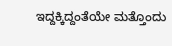ಇದ್ದಕ್ಕಿದ್ದಂತೆಯೇ ಮತ್ತೊಂದು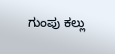ಗುಂಪು ಕಲ್ಲು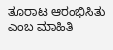ತೂರಾಟ ಆರಂಭಿಸಿತು ಎಂಬ ಮಾಹಿತಿ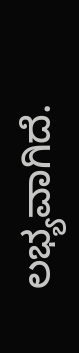ಲಭ್ಯವಾಗಿದೆ.